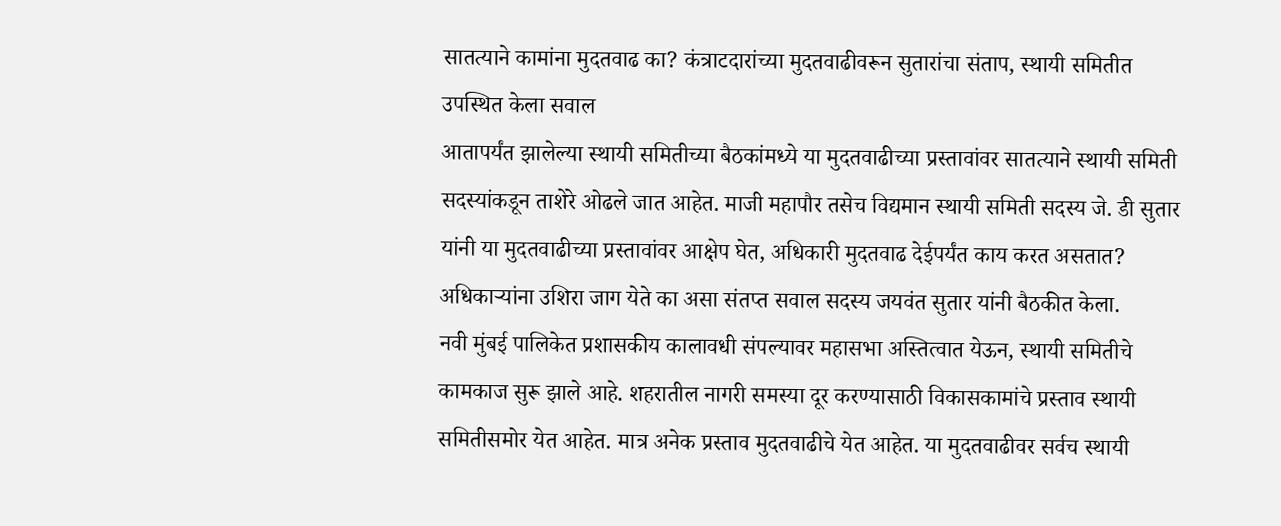सातत्याने कामांना मुदतवाढ का? कंत्राटदारांच्या मुदतवाढीवरून सुतारांचा संताप, स्थायी समितीत उपस्थित केला सवाल
आतापर्यंत झालेल्या स्थायी समितीच्या बैठकांमध्ये या मुदतवाढीच्या प्रस्तावांवर सातत्याने स्थायी समिती सदस्यांकडून ताशेरे ओढले जात आहेत. माजी महापौर तसेच विद्यमान स्थायी समिती सदस्य जे. डी सुतार यांनी या मुदतवाढीच्या प्रस्तावांवर आक्षेप घेत, अधिकारी मुदतवाढ देईपर्यंत काय करत असतात? अधिकाऱ्यांना उशिरा जाग येते का असा संतप्त सवाल सदस्य जयवंत सुतार यांनी बैठकीत केला.
नवी मुंबई पालिकेत प्रशासकीय कालावधी संपल्यावर महासभा अस्तित्वात येऊन, स्थायी समितीचे कामकाज सुरू झाले आहे. शहरातील नागरी समस्या दूर करण्यासाठी विकासकामांचे प्रस्ताव स्थायी समितीसमोर येत आहेत. मात्र अनेक प्रस्ताव मुदतवाढीचे येत आहेत. या मुदतवाढीवर सर्वच स्थायी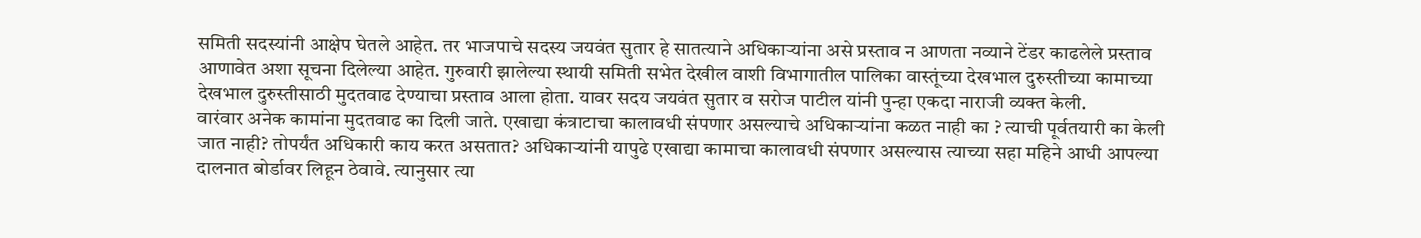समिती सदस्यांनी आक्षेप घेतले आहेत. तर भाजपाचे सदस्य जयवंत सुतार हे सातत्याने अधिकाऱ्यांना असे प्रस्ताव न आणता नव्याने टेंडर काढलेले प्रस्ताव आणावेत अशा सूचना दिलेल्या आहेत. गुरुवारी झालेल्या स्थायी समिती सभेत देखील वाशी विभागातील पालिका वास्तूंच्या देखभाल दुरुस्तीच्या कामाच्या देखभाल दुरुस्तीसाठी मुदतवाढ देण्याचा प्रस्ताव आला होता. यावर सदय जयवंत सुतार व सरोज पाटील यांनी पुन्हा एकदा नाराजी व्यक्त केली.
वारंवार अनेक कामांना मुदतवाढ का दिली जाते. एखाद्या कंत्राटाचा कालावधी संपणार असल्याचे अधिकाऱ्यांना कळत नाही का ? त्याची पूर्वतयारी का केली जात नाही? तोपर्यंत अधिकारी काय करत असतात? अधिकाऱ्यांनी यापुढे एखाद्या कामाचा कालावधी संपणार असल्यास त्याच्या सहा महिने आधी आपल्या दालनात बोर्डावर लिहून ठेवावे. त्यानुसार त्या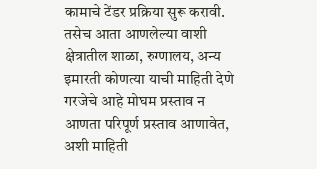कामाचे टेंडर प्रक्रिया सुरू करावी. तसेच आता आणलेल्या वाशी क्षेत्रातील शाळा, रुग्णालय, अन्य इमारती कोणत्या याची माहिती देणे गरजेचे आहे मोघम प्रस्ताव न आणता परिपूर्ण प्रस्ताव आणावेत, अशी माहिती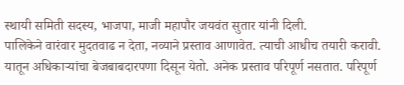स्थायी समिती सदस्य, भाजपा, माजी महापौर जयवंत सुतार यांनी दिली.
पालिकेने वारंवार मुदतवाढ न देता, नव्याने प्रस्ताव आणावेत. त्याची आधीच तयारी करावी. यातून अधिकाऱ्यांचा बेजबाबदारपणा दिसून येतो. अनेक प्रस्ताव परिपूर्ण नसतात. परिपूर्ण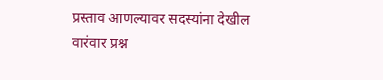प्रस्ताव आणल्यावर सदस्यांना देखील वारंवार प्रश्न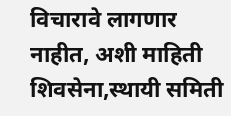विचारावे लागणार नाहीत, अशी माहिती शिवसेना,स्थायी समिती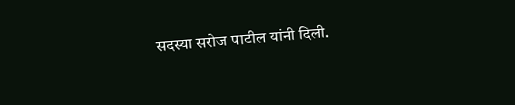सदस्या सरोज पाटील यांनी दिली.